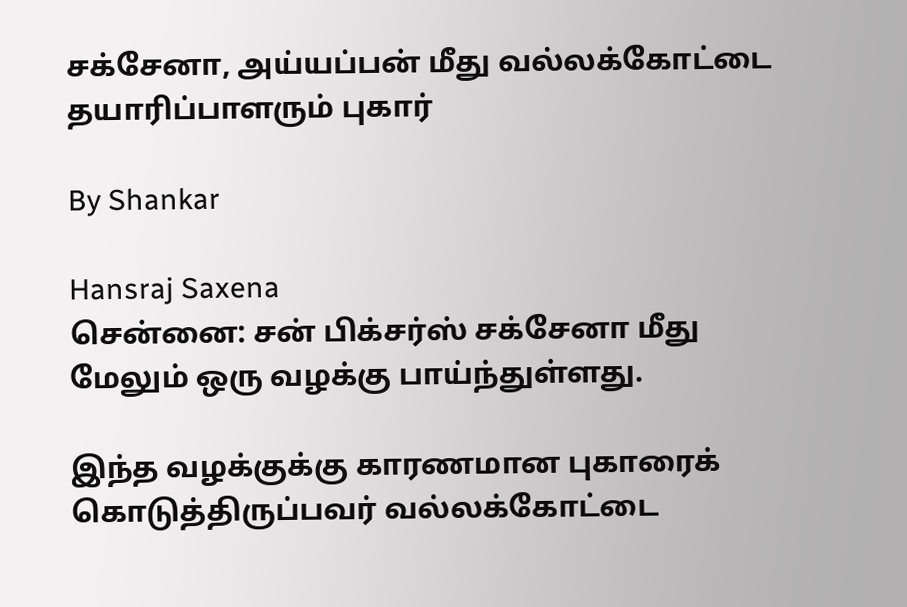சக்சேனா, அய்யப்பன் மீது வல்லக்கோட்டை தயாரிப்பாளரும் புகார்

By Shankar

Hansraj Saxena
சென்னை: சன் பிக்சர்ஸ் சக்சேனா மீது மேலும் ஒரு வழக்கு பாய்ந்துள்ளது.

இந்த வழக்குக்கு காரணமான புகாரைக் கொடுத்திருப்பவர் வல்லக்கோட்டை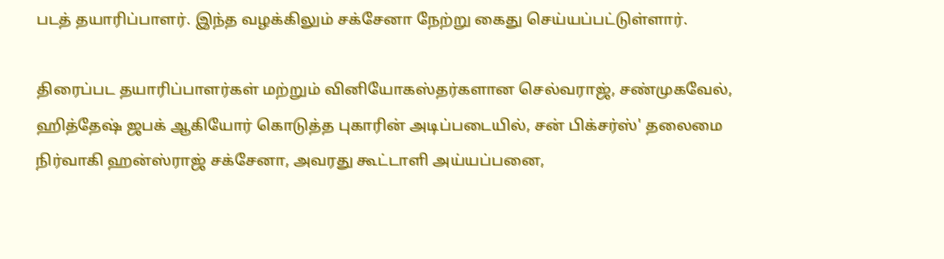படத் தயாரிப்பாளர். இந்த வழக்கிலும் சக்சேனா நேற்று கைது செய்யப்பட்டுள்ளார்.

திரைப்பட தயாரிப்பாளர்கள் மற்றும் வினியோகஸ்தர்களான செல்வராஜ், சண்முகவேல், ஹித்தேஷ் ஜபக் ஆகியோர் கொடுத்த புகாரின் அடிப்படையில், சன் பிக்சர்ஸ்' தலைமை நிர்வாகி ஹன்ஸ்ராஜ் சக்சேனா, அவரது கூட்டாளி அய்யப்பனை,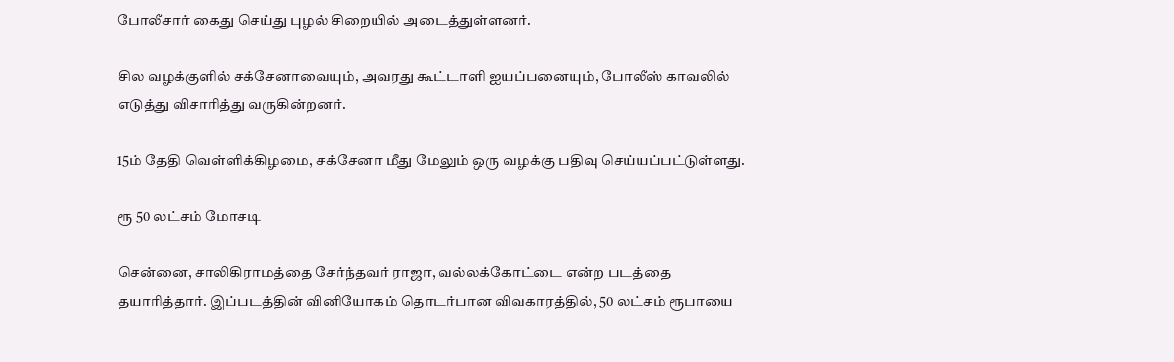போலீசார் கைது செய்து புழல் சிறையில் அடைத்துள்ளனர்.

சில வழக்குளில் சக்சேனாவையும், அவரது கூட்டாளி ஐயப்பனையும், போலீஸ் காவலில் எடுத்து விசாரித்து வருகின்றனர்.

15ம் தேதி வெள்ளிக்கிழமை, சக்சேனா மீது மேலும் ஒரு வழக்கு பதிவு செய்யப்பட்டுள்ளது.

ரூ 50 லட்சம் மோசடி

சென்னை, சாலிகிராமத்தை சேர்ந்தவர் ராஜா, வல்லக்கோட்டை என்ற படத்தை தயாரித்தார். இப்படத்தின் வினியோகம் தொடர்பான விவகாரத்தில், 50 லட்சம் ரூபாயை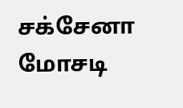சக்சேனா மோசடி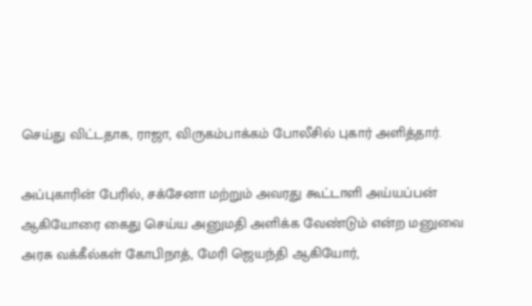செய்து விட்டதாக, ராஜா, விருகம்பாக்கம் போலீசில் புகார் அளித்தார்.

அப்புகாரின் பேரில், சக்சேனா மற்றும் அவரது கூட்டாளி அய்யப்பன் ஆகியோரை கைது செய்ய அனுமதி அளிக்க வேண்டும் என்ற மனுவை அரசு வக்கீல்கள் கோபிநாத், மேரி ஜெயந்தி ஆகியோர்,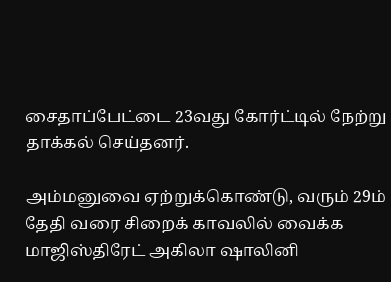சைதாப்பேட்டை 23வது கோர்ட்டில் நேற்று தாக்கல் செய்தனர்.

அம்மனுவை ஏற்றுக்கொண்டு, வரும் 29ம் தேதி வரை சிறைக் காவலில் வைக்க மாஜிஸ்திரேட் அகிலா ஷாலினி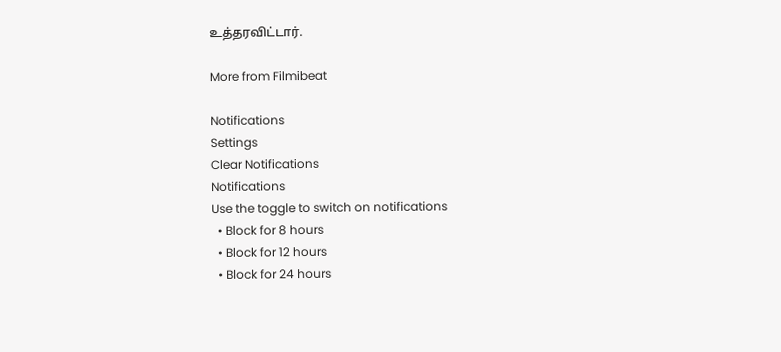உத்தரவிட்டார்.

More from Filmibeat

Notifications
Settings
Clear Notifications
Notifications
Use the toggle to switch on notifications
  • Block for 8 hours
  • Block for 12 hours
  • Block for 24 hours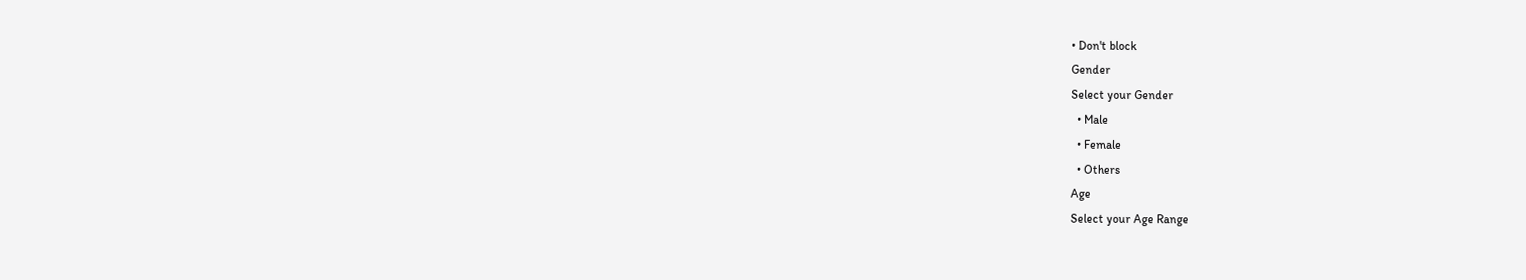• Don't block
Gender
Select your Gender
  • Male
  • Female
  • Others
Age
Select your Age Range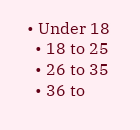• Under 18
  • 18 to 25
  • 26 to 35
  • 36 to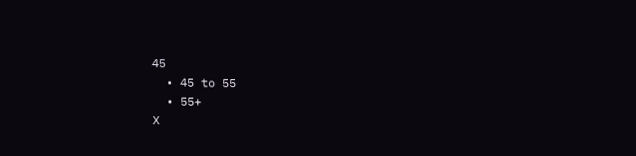45
  • 45 to 55
  • 55+
X